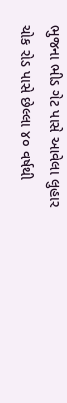ભુજના ભીડ ગેટ પાસે આવેલા લુહાર ચોક રોડ પાસે છેલ્લા ૪૦ વર્ષથી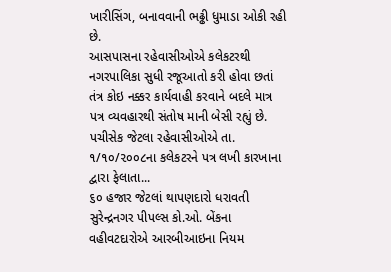ખારીસિંગ, બનાવવાની ભઢ્ઢી ધુમાડા ઓકી રહી છે.
આસપાસના રહેવાસીઓએ કલેકટરથી નગરપાલિકા સુધી રજૂઆતો કરી હોવા છતાં તંત્ર કોઇ નક્કર કાર્યવાહી કરવાને બદલે માત્ર પત્ર વ્યવહારથી સંતોષ માની બેસી રહ્યું છે. પચીસેક જેટલા રહેવાસીઓએ તા. ૧/૧૦/૨૦૦૮ના કલેકટરને પત્ર લખી કારખાના દ્વારા ફેલાતા...
૬૦ હજાર જેટલાં થાપણદારો ધરાવતી સુરેન્દ્રનગર પીપલ્સ કો.ઓ. બેંકના વહીવટદારોએ આરબીઆઇના નિયમ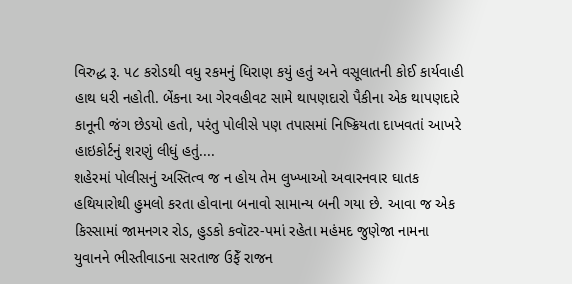વિરુદ્ધ રૂ. ૫૮ કરોડથી વધુ રકમનું ધિરાણ કયું હતું અને વસૂલાતની કોઈ કાર્યવાહી હાથ ધરી નહોતી. બેંકના આ ગેરવહીવટ સામે થાપણદારો પૈકીના એક થાપણદારે કાનૂની જંગ છેડયો હતો, પરંતુ પોલીસે પણ તપાસમાં નિષ્ક્રિયતા દાખવતાં આખરે હાઇકોર્ટનું શરણું લીધું હતું....
શહેરમાં પોલીસનું અસ્તિત્વ જ ન હોય તેમ લુખ્ખાઓ અવારનવાર ઘાતક હથિયારોથી હુમલો કરતા હોવાના બનાવો સામાન્ય બની ગયા છે. આવા જ એક કિસ્સામાં જામનગર રોડ, હુડકો કવૉટર-પમાં રહેતા મહંમદ જુણેજા નામના યુવાનને ભીસ્તીવાડના સરતાજ ઉફેઁ રાજન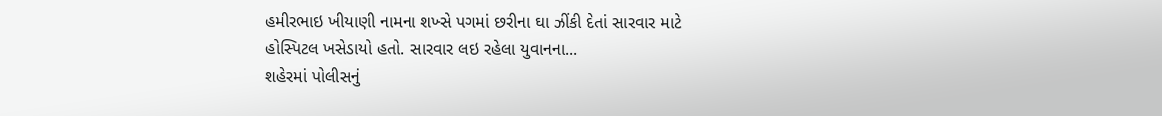હમીરભાઇ ખીયાણી નામના શખ્સે પગમાં છરીના ઘા ઝીંકી દેતાં સારવાર માટે હોસ્પિટલ ખસેડાયો હતો. સારવાર લઇ રહેલા યુવાનના...
શહેરમાં પોલીસનું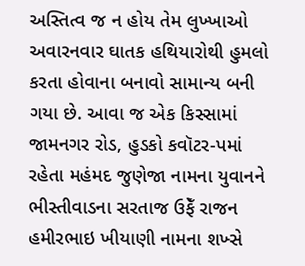અસ્તિત્વ જ ન હોય તેમ લુખ્ખાઓ અવારનવાર ઘાતક હથિયારોથી હુમલો કરતા હોવાના બનાવો સામાન્ય બની ગયા છે. આવા જ એક કિસ્સામાં જામનગર રોડ, હુડકો કવૉટર-પમાં રહેતા મહંમદ જુણેજા નામના યુવાનને ભીસ્તીવાડના સરતાજ ઉફેઁ રાજન હમીરભાઇ ખીયાણી નામના શખ્સે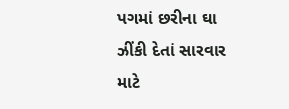પગમાં છરીના ઘા ઝીંકી દેતાં સારવાર માટે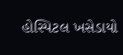હોસ્પિટલ ખસેડાયો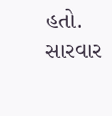હતો. સારવાર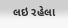લઇ રહેલા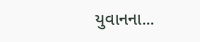યુવાનના...